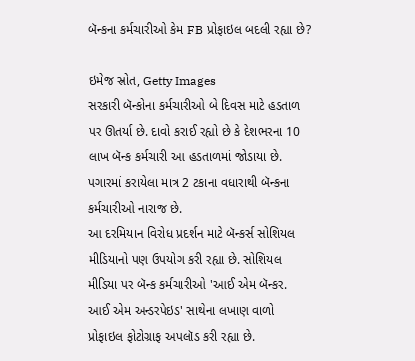બૅન્કના કર્મચારીઓ કેમ FB પ્રોફાઇલ બદલી રહ્યા છે?

ઇમેજ સ્રોત, Getty Images
સરકારી બૅન્કોના કર્મચારીઓ બે દિવસ માટે હડતાળ પર ઊતર્યા છે. દાવો કરાઈ રહ્યો છે કે દેશભરના 10 લાખ બૅન્ક કર્મચારી આ હડતાળમાં જોડાયા છે. પગારમાં કરાયેલા માત્ર 2 ટકાના વધારાથી બૅન્કના કર્મચારીઓ નારાજ છે.
આ દરમિયાન વિરોધ પ્રદર્શન માટે બૅન્કર્સ સોશિયલ મીડિયાનો પણ ઉપયોગ કરી રહ્યા છે. સોશિયલ મીડિયા પર બૅન્ક કર્મચારીઓ 'આઈ એમ બૅન્કર. આઈ એમ અન્ડરપેઇડ' સાથેના લખાણ વાળો પ્રોફાઇલ ફોટોગ્રાફ અપલૉડ કરી રહ્યા છે.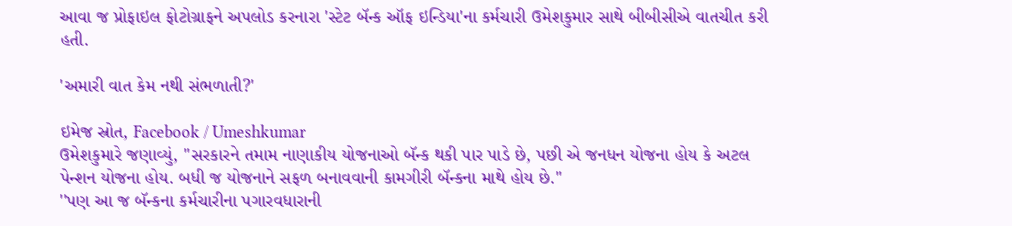આવા જ પ્રોફાઇલ ફોટોગ્રાફને અપલોડ કરનારા 'સ્ટેટ બૅન્ક ઑફ ઇન્ડિયા'ના કર્મચારી ઉમેશકુમાર સાથે બીબીસીએ વાતચીત કરી હતી.

'અમારી વાત કેમ નથી સંભળાતી?'

ઇમેજ સ્રોત, Facebook / Umeshkumar
ઉમેશકુમારે જણાવ્યું, ''સરકારને તમામ નાણાકીય યોજનાઓ બૅન્ક થકી પાર પાડે છે, પછી એ જનધન યોજના હોય કે અટલ પેન્શન યોજના હોય. બધી જ યોજનાને સફળ બનાવવાની કામગીરી બૅન્કના માથે હોય છે.''
''પણ આ જ બૅન્કના કર્મચારીના પગારવધારાની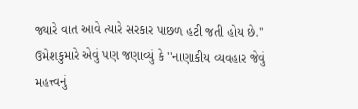જ્યારે વાત આવે ત્યારે સરકાર પાછળ હટી જતી હોય છે.''
ઉમેશકુમારે એવું પણ જણાવ્યું કે ''નાણાકીય વ્યવહાર જેવું મહત્ત્વનું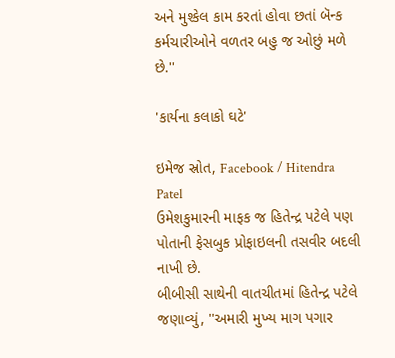અને મુશ્કેલ કામ કરતાં હોવા છતાં બૅન્ક કર્મચારીઓને વળતર બહુ જ ઓછું મળે છે.''

'કાર્યના કલાકો ઘટે'

ઇમેજ સ્રોત, Facebook / Hitendra Patel
ઉમેશકુમારની માફક જ હિતેન્દ્ર પટેલે પણ પોતાની ફેસબુક પ્રોફાઇલની તસવીર બદલી નાખી છે.
બીબીસી સાથેની વાતચીતમાં હિતેન્દ્ર પટેલે જણાવ્યું, ''અમારી મુખ્ય માગ પગાર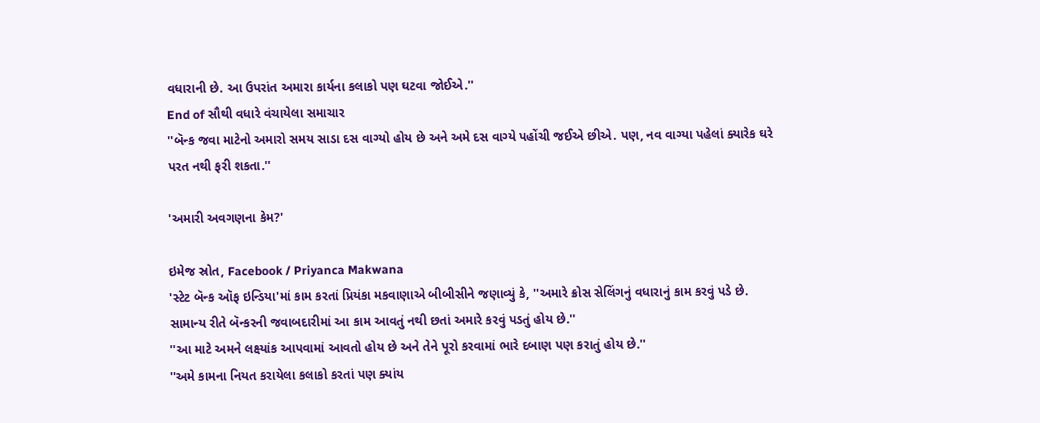વધારાની છે. આ ઉપરાંત અમારા કાર્યના કલાકો પણ ઘટવા જોઈએ.''
End of સૌથી વધારે વંચાયેલા સમાચાર
''બૅન્ક જવા માટેનો અમારો સમય સાડા દસ વાગ્યો હોય છે અને અમે દસ વાગ્યે પહોંચી જઈએ છીએ. પણ, નવ વાગ્યા પહેલાં ક્યારેક ઘરે પરત નથી ફરી શકતા.''

'અમારી અવગણના કેમ?'

ઇમેજ સ્રોત, Facebook / Priyanca Makwana
'સ્ટેટ બૅન્ક ઑફ ઇન્ડિયા'માં કામ કરતાં પ્રિયંકા મકવાણાએ બીબીસીને જણાવ્યું કે, ''અમારે ક્રોસ સેલિંગનું વધારાનું કામ કરવું પડે છે. સામાન્ય રીતે બૅન્કરની જવાબદારીમાં આ કામ આવતું નથી છતાં અમારે કરવું પડતું હોય છે.''
''આ માટે અમને લક્ષ્યાંક આપવામાં આવતો હોય છે અને તેને પૂરો કરવામાં ભારે દબાણ પણ કરાતું હોય છે.''
''અમે કામના નિયત કરાયેલા કલાકો કરતાં પણ ક્યાંય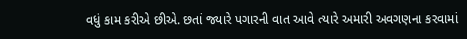વધું કામ કરીએ છીએ. છતાં જ્યારે પગારની વાત આવે ત્યારે અમારી અવગણના કરવામાં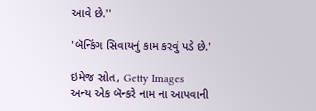આવે છે.''

'બૅન્કિંગ સિવાયનું કામ કરવું પડે છે.'

ઇમેજ સ્રોત, Getty Images
અન્ય એક બૅન્કરે નામ ના આપવાની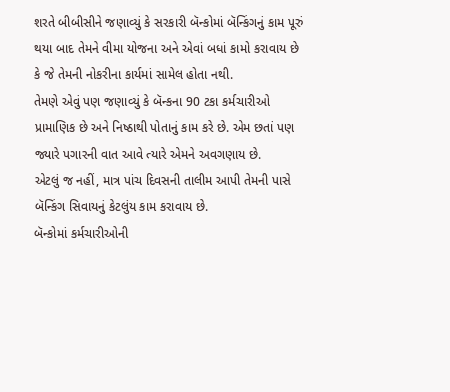શરતે બીબીસીને જણાવ્યું કે સરકારી બૅન્કોમાં બૅન્કિંગનું કામ પૂરું થયા બાદ તેમને વીમા યોજના અને એવાં બધાં કામો કરાવાય છે કે જે તેમની નોકરીના કાર્યમાં સામેલ હોતા નથી.
તેમણે એવું પણ જણાવ્યું કે બૅન્કના 90 ટકા કર્મચારીઓ પ્રામાણિક છે અને નિષ્ઠાથી પોતાનું કામ કરે છે. એમ છતાં પણ જ્યારે પગારની વાત આવે ત્યારે એમને અવગણાય છે.
એટલું જ નહીં, માત્ર પાંચ દિવસની તાલીમ આપી તેમની પાસે બૅન્કિંગ સિવાયનું કેટલુંય કામ કરાવાય છે.
બૅન્કોમાં કર્મચારીઓની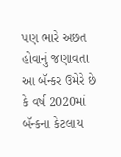પણ ભારે અછત હોવાનું જણાવતા આ બૅન્કર ઉમેરે છે કે વર્ષ 2020માં બૅન્કના કેટલાય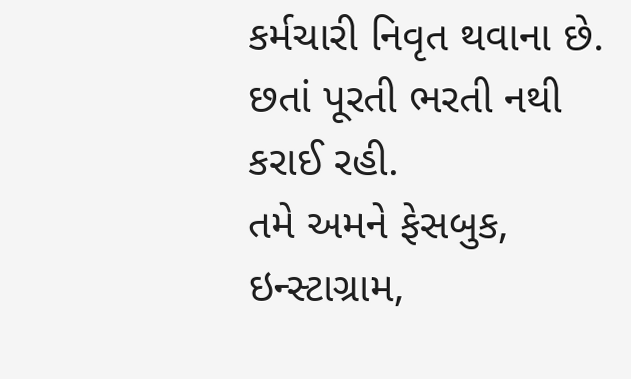કર્મચારી નિવૃત થવાના છે. છતાં પૂરતી ભરતી નથી કરાઈ રહી.
તમે અમને ફેસબુક, ઇન્સ્ટાગ્રામ,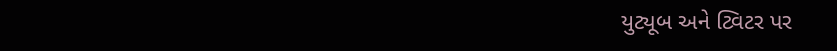યુટ્યૂબ અને ટ્વિટર પર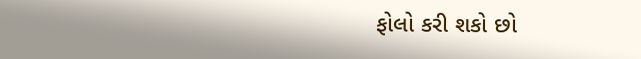ફોલો કરી શકો છો